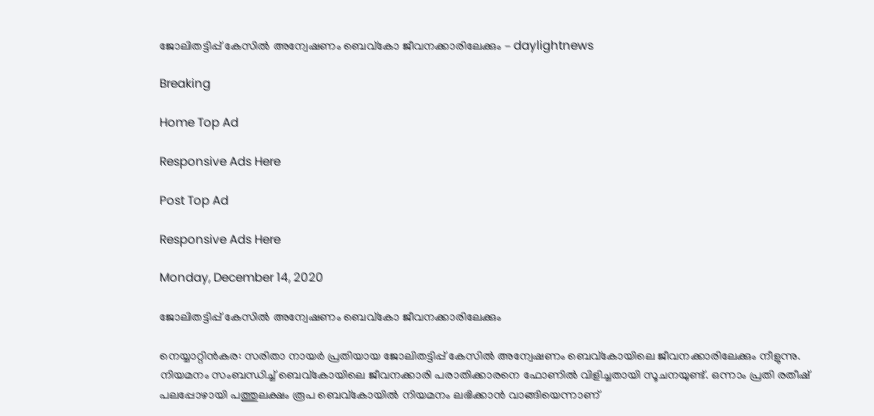ജോലിതട്ടിപ്പ് കേസിൽ അന്വേഷണം ബെവ്‌കോ ജീവനക്കാരിലേക്കും - daylightnews

Breaking

Home Top Ad

Responsive Ads Here

Post Top Ad

Responsive Ads Here

Monday, December 14, 2020

ജോലിതട്ടിപ്പ് കേസിൽ അന്വേഷണം ബെവ്‌കോ ജീവനക്കാരിലേക്കും

നെയ്യാറ്റിൻകര: സരിതാ നായർ പ്രതിയായ ജോലിതട്ടിപ്പ് കേസിൽ അന്വേഷണം ബെവ്‌കോയിലെ ജീവനക്കാരിലേക്കും നീളുന്നു. നിയമനം സംബന്ധിച്ച് ബെവ്‌കോയിലെ ജീവനക്കാരി പരാതിക്കാരനെ ഫോണിൽ വിളിച്ചതായി സൂചനയുണ്ട്‌. ഒന്നാം പ്രതി രതീഷ് പലപ്പോഴായി പത്തുലക്ഷം രൂപ ബെവ്‌കോയിൽ നിയമനം ലഭിക്കാൻ വാങ്ങിയെന്നാണ്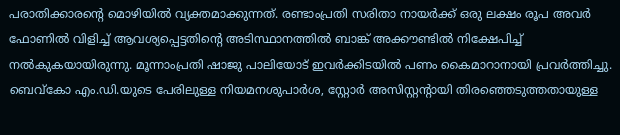പരാതിക്കാരന്റെ മൊഴിയിൽ വ്യക്തമാക്കുന്നത്‌. രണ്ടാംപ്രതി സരിതാ നായർക്ക് ഒരു ലക്ഷം രൂപ അവർ ഫോണിൽ വിളിച്ച് ആവശ്യപ്പെട്ടതിന്റെ അടിസ്ഥാനത്തിൽ ബാങ്ക് അക്കൗണ്ടിൽ നിക്ഷേപിച്ച് നൽകുകയായിരുന്നു. മൂന്നാംപ്രതി ഷാജു പാലിയോട് ഇവർക്കിടയിൽ പണം കൈമാറാനായി പ്രവർത്തിച്ചു. ബെവ്‌കോ എം.ഡി.യുടെ പേരിലുള്ള നിയമനശുപാർശ, സ്റ്റോർ അസിസ്റ്റന്റായി തിരഞ്ഞെടുത്തതായുള്ള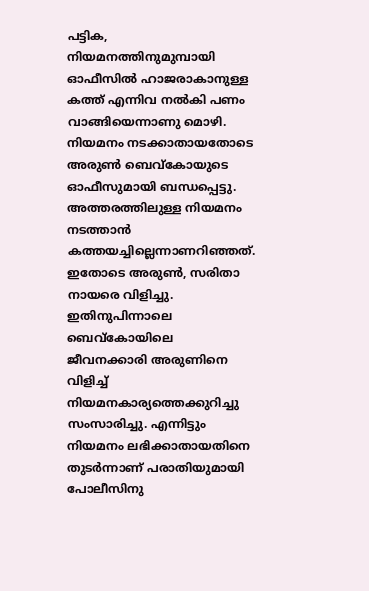പട്ടിക, നിയമനത്തിനുമുമ്പായി ഓഫീസിൽ ഹാജരാകാനുള്ള കത്ത് എന്നിവ നൽകി പണം വാങ്ങിയെന്നാണു മൊഴി. നിയമനം നടക്കാതായതോടെ അരുൺ ബെവ്‌കോയുടെ ഓഫീസുമായി ബന്ധപ്പെട്ടു. അത്തരത്തിലുള്ള നിയമനം നടത്താൻ കത്തയച്ചില്ലെന്നാണറിഞ്ഞത്. ഇതോടെ അരുൺ, സരിതാ നായരെ വിളിച്ചു. ഇതിനുപിന്നാലെ ബെവ്‌കോയിലെ ജീവനക്കാരി അരുണിനെ വിളിച്ച് നിയമനകാര്യത്തെക്കുറിച്ചു സംസാരിച്ചു. എന്നിട്ടും നിയമനം ലഭിക്കാതായതിനെ തുടർന്നാണ് പരാതിയുമായി പോലീസിനു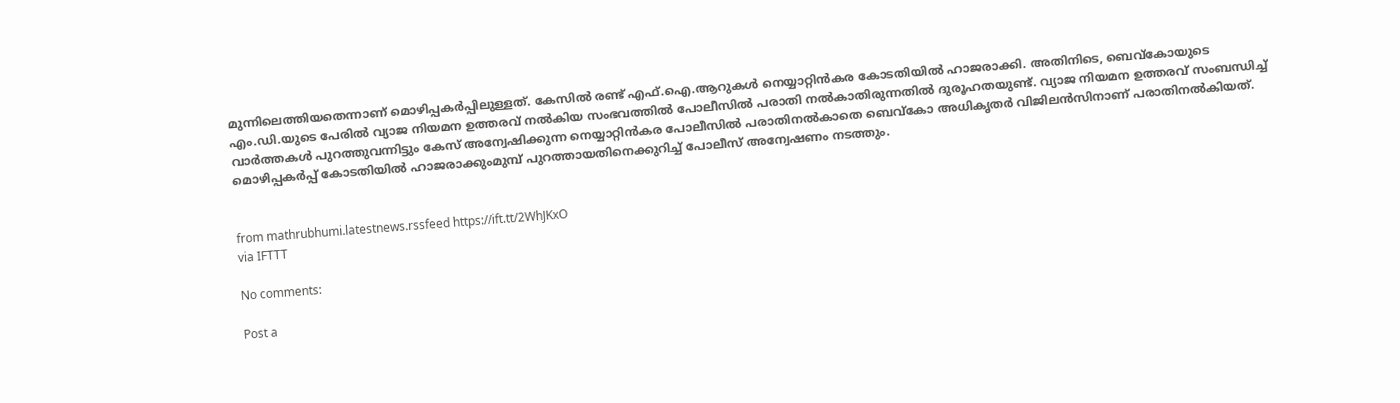മുന്നിലെത്തിയതെന്നാണ് മൊഴിപ്പകർപ്പിലുള്ളത്. കേസിൽ രണ്ട് എഫ്.ഐ.ആറുകൾ നെയ്യാറ്റിൻകര കോടതിയിൽ ഹാജരാക്കി. അതിനിടെ, ബെവ്‌കോയുടെ എം.ഡി.യുടെ പേരിൽ വ്യാജ നിയമന ഉത്തരവ് നൽകിയ സംഭവത്തിൽ പോലീസിൽ പരാതി നൽകാതിരുന്നതിൽ ദുരൂഹതയുണ്ട്. വ്യാജ നിയമന ഉത്തരവ് സംബന്ധിച്ച് വാർത്തകൾ പുറത്തുവന്നിട്ടും കേസ് അന്വേഷിക്കുന്ന നെയ്യാറ്റിൻകര പോലീസിൽ പരാതിനൽകാതെ ബെവ്‌കോ അധികൃതർ വിജിലൻസിനാണ് പരാതിനൽകിയത്. മൊഴിപ്പകർപ്പ് കോടതിയിൽ ഹാജരാക്കുംമുമ്പ്‌ പുറത്തായതിനെക്കുറിച്ച് പോലീസ് അന്വേഷണം നടത്തും.


from mathrubhumi.latestnews.rssfeed https://ift.tt/2WhJKxO
via IFTTT

No comments:

Post a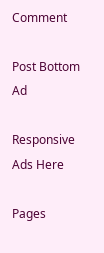Comment

Post Bottom Ad

Responsive Ads Here

Pages